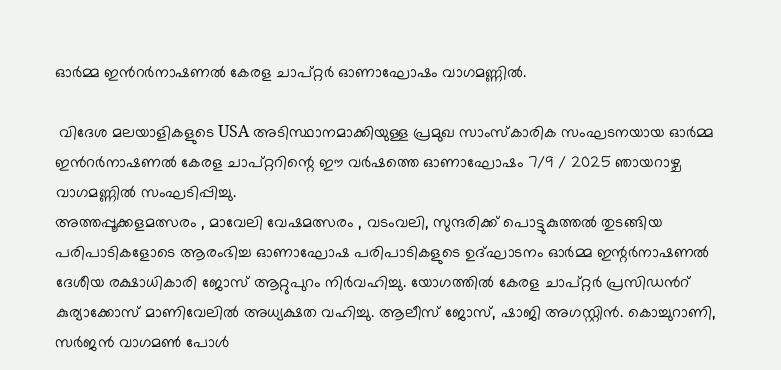ഓർമ്മ ഇൻറർനാഷണൽ കേരള ചാപ്റ്റർ ഓണാഘോഷം വാഗമണ്ണിൽ.

 വിദേശ മലയാളികളുടെ USA അടിസ്ഥാനമാക്കിയുള്ള പ്രമുഖ സാംസ്കാരിക സംഘടനയായ ഓർമ്മ ഇൻറർനാഷണൽ കേരള ചാപ്റ്ററിന്റെ ഈ വർഷത്തെ ഓണാഘോഷം 7/9 / 2025 ഞായറാഴ്ച വാഗമണ്ണിൽ സംഘടിപ്പിച്ചു.
അത്തപ്പൂക്കളമത്സരം , മാവേലി വേഷമത്സരം , വടംവലി, സുന്ദരിക്ക് പൊട്ടുകുത്തൽ തുടങ്ങിയ പരിപാടികളോടെ ആരംഭിച്ച ഓണാഘോഷ പരിപാടികളുടെ ഉദ്ഘാടനം ഓർമ്മ ഇന്റർനാഷണൽ ദേശീയ രക്ഷാധികാരി ജോസ് ആറ്റുപുറം നിർവഹിച്ചു. യോഗത്തിൽ കേരള ചാപ്റ്റർ പ്രസിഡൻറ് കുര്യാക്കോസ് മാണിവേലിൽ അധ്യക്ഷത വഹിച്ചു. ആലീസ് ജോസ്, ഷാജി അഗസ്റ്റിൻ. കൊച്ചുറാണി, സർജൻ വാഗമൺ പോൾ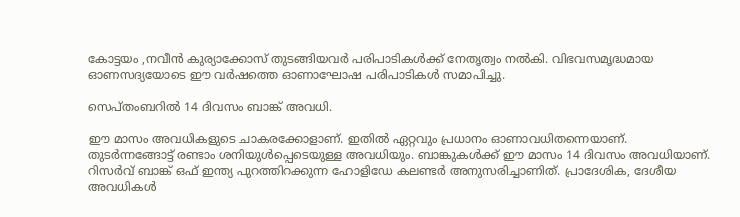കോട്ടയം ,നവീൻ കുര്യാക്കോസ് തുടങ്ങിയവർ പരിപാടികൾക്ക് നേതൃത്വം നൽകി. വിഭവസമൃദ്ധമായ ഓണസദ്യയോടെ ഈ വർഷത്തെ ഓണാഘോഷ പരിപാടികൾ സമാപിച്ചു.

സെപ്തംബറിൽ 14 ദിവസം ബാങ്ക് അവധി.

ഈ മാസം അവധികളുടെ ചാകരക്കോളാണ്. ഇതിൽ ഏറ്റവും പ്രധാനം ഓണാവധിതന്നെയാണ്. തുടർന്നങ്ങോട്ട് രണ്ടാം ശനിയുൾപ്പെടെയുള്ള അവധിയും. ബാങ്കുകൾക്ക് ഈ മാസം 14 ദിവസം അവധിയാണ്. റിസർവ് ബാങ്ക് ഒഫ് ഇന്ത്യ പുറത്തിറക്കുന്ന ഹോളിഡേ കലണ്ടർ അനുസരിച്ചാണിത്. പ്രാദേശിക, ദേശീയ അവധികൾ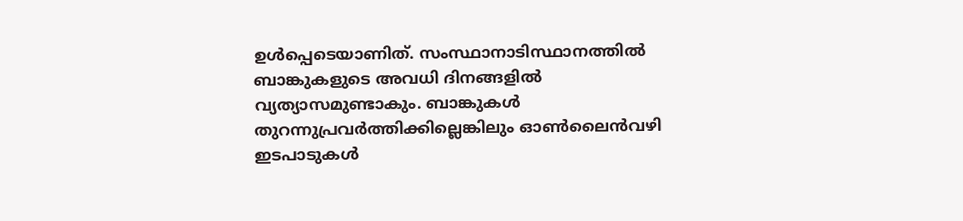ഉൾപ്പെടെയാണിത്. സംസ്ഥാനാടിസ്ഥാനത്തിൽ ബാങ്കുകളുടെ അവധി ദിനങ്ങളിൽ വ്യത്യാസമുണ്ടാകും. ബാങ്കുകൾ തുറന്നുപ്രവർത്തിക്കില്ലെങ്കിലും ഓൺലൈൻവഴി ഇടപാടുകൾ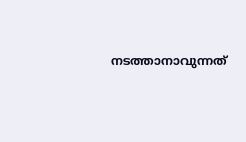നടത്താനാവുന്നത്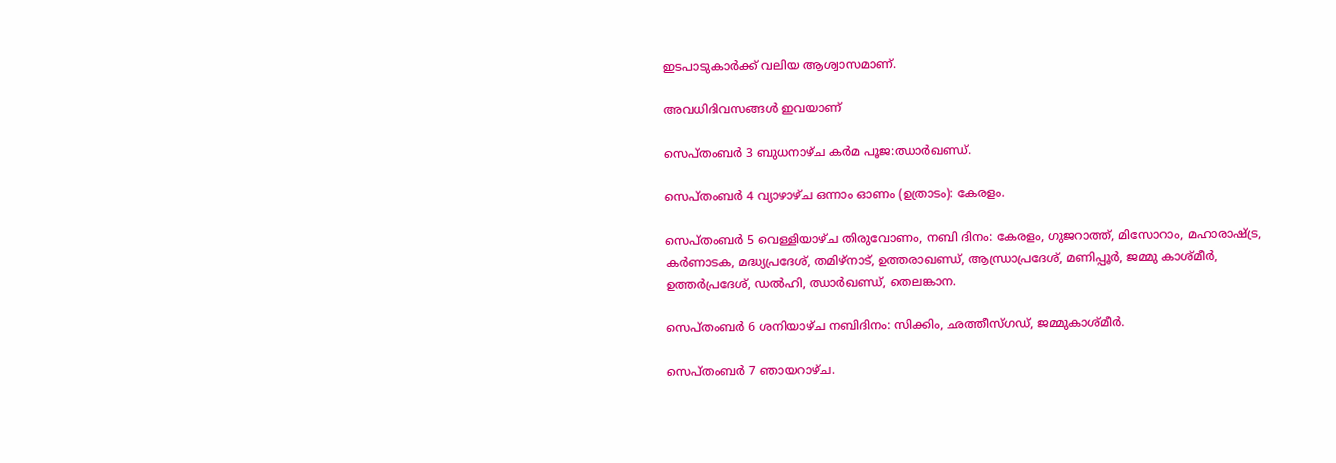ഇടപാടുകാർക്ക് വലിയ ആശ്വാസമാണ്.

അവധിദിവസങ്ങൾ ഇവയാണ്

സെപ്തംബർ 3 ബുധനാഴ്ച കർമ പൂജ:ഝാർഖണ്ഡ്.

സെപ്തംബർ 4 വ്യാഴാഴ്ച ഒന്നാം ഓണം (ഉത്രാടം): കേരളം.

സെപ്തംബർ 5 വെള്ളിയാഴ്ച തിരുവോണം, നബി ദിനം: കേരളം, ഗുജറാത്ത്, മിസോറാം, മഹാരാഷ്ട്ര, കർണാടക, മദ്ധ്യപ്രദേശ്, തമിഴ്‌നാട്, ഉത്തരാഖണ്ഡ്, ആന്ധ്രാപ്രദേശ്, മണിപ്പൂർ, ജമ്മു കാശ്മീർ, ഉത്തർപ്രദേശ്, ഡൽഹി, ഝാർഖണ്ഡ്, തെലങ്കാന.

സെപ്തംബർ 6 ശനിയാഴ്ച നബിദിനം: സിക്കിം, ഛത്തീസ്ഗഡ്, ജമ്മുകാശ്മീർ.

സെപ്തംബർ 7 ഞായറാഴ്ച.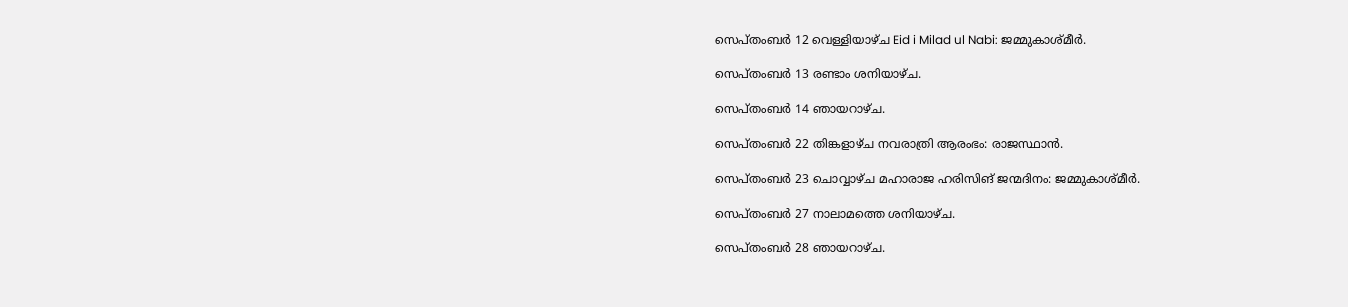സെപ്തംബർ 12 വെള്ളിയാഴ്ച Eid i Milad ul Nabi: ജമ്മുകാശ്മീർ.

സെപ്തംബർ 13 രണ്ടാം ശനിയാഴ്ച.

സെപ്തംബർ 14 ഞായറാഴ്ച.

സെപ്തംബർ 22 തിങ്കളാഴ്ച നവരാത്രി ആരംഭം: രാജസ്ഥാൻ.

സെപ്തംബർ 23 ചൊവ്വാഴ്ച മഹാരാജ ഹരിസിങ് ജന്മദിനം: ജമ്മുകാശ്മീർ.

സെപ്തംബർ 27 നാലാമത്തെ ശനിയാഴ്ച.

സെപ്തംബർ 28 ഞായറാഴ്ച.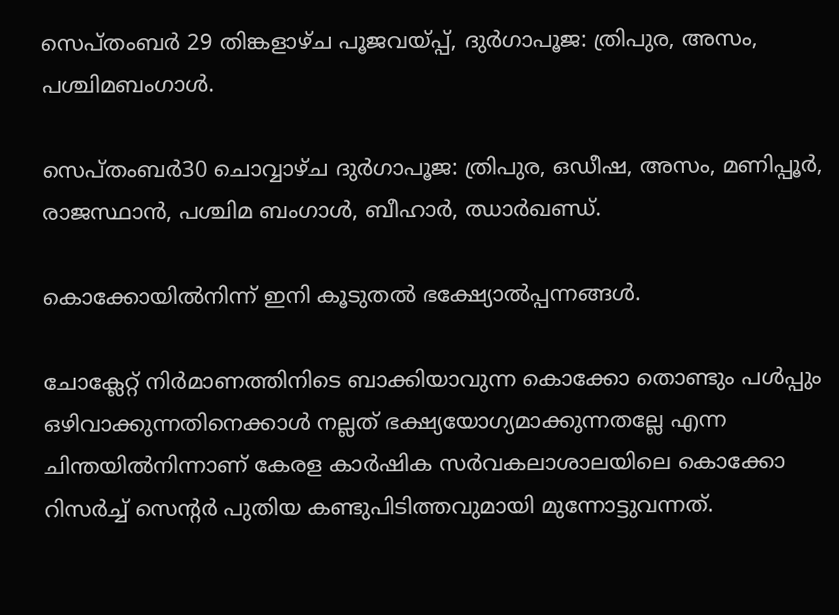സെപ്തംബർ 29 തിങ്കളാഴ്ച പൂജവയ്പ്പ്, ദുർഗാപൂജ: ത്രിപുര, അസം, പശ്ചിമബംഗാൾ.

സെപ്തംബർ30 ചൊവ്വാഴ്ച ദുർഗാപൂജ: ത്രിപുര, ഒഡീഷ, അസം, മണിപ്പൂർ, രാജസ്ഥാൻ, പശ്ചിമ ബംഗാൾ, ബീഹാർ, ഝാർഖണ്ഡ്‌.

കൊക്കോയിൽനിന്ന് ഇനി കൂടുതൽ ഭക്ഷ്യോൽപ്പന്നങ്ങൾ.

ചോക്ലേറ്റ് നിർമാണത്തിനിടെ ബാക്കിയാവുന്ന കൊക്കോ തൊണ്ടും പൾപ്പും ഒഴിവാക്കുന്നതിനെക്കാൾ നല്ലത് ഭക്ഷ്യയോഗ്യമാക്കുന്നതല്ലേ എന്ന ചിന്തയിൽനിന്നാണ് കേരള കാർഷിക സർവകലാശാലയിലെ കൊക്കോ റിസർച്ച് സെന്റർ പുതിയ കണ്ടുപിടിത്തവുമായി മുന്നോട്ടുവന്നത്.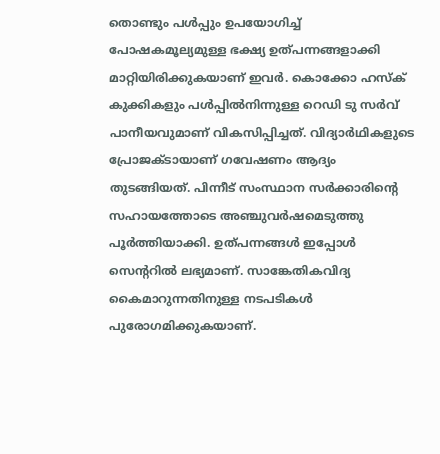തൊണ്ടും പൾപ്പും ഉപയോഗിച്ച് പോഷകമൂല്യമുള്ള ഭക്ഷ്യ ഉത്പന്നങ്ങളാക്കി മാറ്റിയിരിക്കുകയാണ് ഇവർ. കൊക്കോ ഹസ്ക് കുക്കികളും പൾപ്പിൽനിന്നുള്ള റെഡി ടു സർവ് പാനീയവുമാണ് വികസിപ്പിച്ചത്. വിദ്യാർഥികളുടെ പ്രോജക്ടായാണ് ഗവേഷണം ആദ്യം തുടങ്ങിയത്. പിന്നീട് സംസ്ഥാന സർക്കാരിന്റെ സഹായത്തോടെ അഞ്ചുവർഷമെടുത്തു പൂർത്തിയാക്കി. ഉത്പന്നങ്ങൾ ഇപ്പോൾ സെന്ററിൽ ലഭ്യമാണ്. സാങ്കേതികവിദ്യ കൈമാറുന്നതിനുള്ള നടപടികൾ പുരോഗമിക്കുകയാണ്.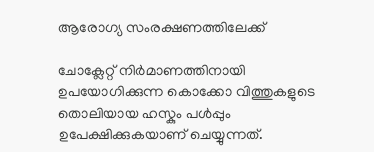ആരോഗ്യ സംരക്ഷണത്തിലേക്ക്

ചോക്ലേറ്റ് നിർമാണത്തിനായി ഉപയോഗിക്കുന്ന കൊക്കോ വിത്തുകളുടെ തൊലിയായ ഹസ്കും പൾപ്പും ഉപേക്ഷിക്കുകയാണ് ചെയ്യുന്നത്.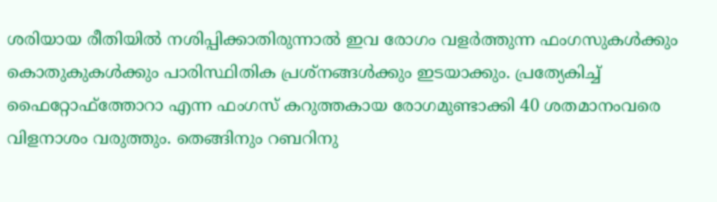ശരിയായ രീതിയിൽ നശിപ്പിക്കാതിരുന്നാൽ ഇവ രോഗം വളർത്തുന്ന ഫംഗസുകൾക്കും കൊതുകുകൾക്കും പാരിസ്ഥിതിക പ്രശ്നങ്ങൾക്കും ഇടയാക്കും. പ്രത്യേകിച്ച് ഫൈറ്റോഫ്ത്തോറാ എന്ന ഫംഗസ് കറുത്തകായ രോഗമുണ്ടാക്കി 40 ശതമാനംവരെ വിളനാശം വരുത്തും. തെങ്ങിനും റബറിനു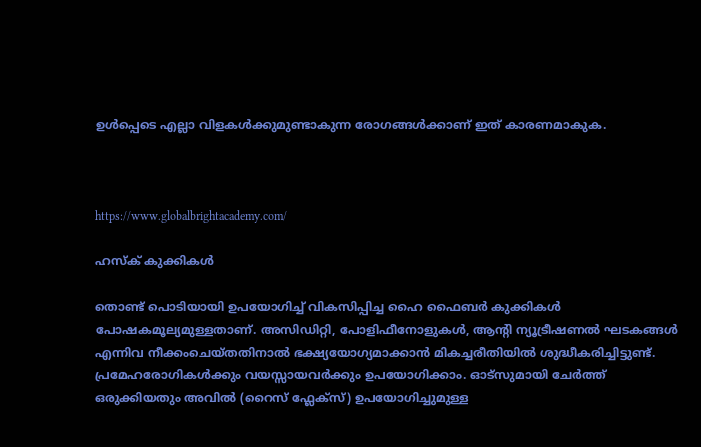ഉൾപ്പെടെ എല്ലാ വിളകൾക്കുമുണ്ടാകുന്ന രോഗങ്ങൾക്കാണ് ഇത് കാരണമാകുക.



https://www.globalbrightacademy.com/

ഹസ്ക് കുക്കികൾ

തൊണ്ട് പൊടിയായി ഉപയോഗിച്ച് വികസിപ്പിച്ച ഹൈ ഫൈബർ കുക്കികൾ പോഷകമൂല്യമുള്ളതാണ്. അസിഡിറ്റി, പോളിഫീനോളുകൾ, ആന്റി ന്യൂട്രീഷണൽ ഘടകങ്ങൾ എന്നിവ നീക്കംചെയ്തതിനാൽ ഭക്ഷ്യയോഗ്യമാക്കാൻ മികച്ചരീതിയിൽ ശുദ്ധീകരിച്ചിട്ടുണ്ട്. പ്രമേഹരോഗികൾക്കും വയസ്സായവർക്കും ഉപയോഗിക്കാം. ഓട്സുമായി ചേർത്ത് ഒരുക്കിയതും അവിൽ (റൈസ് ഫ്ലേക്സ്) ഉപയോഗിച്ചുമുള്ള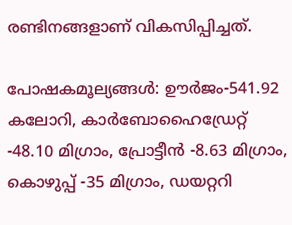രണ്ടിനങ്ങളാണ് വികസിപ്പിച്ചത്.

പോഷകമൂല്യങ്ങൾ: ഊർജം-541.92 കലോറി, കാർബോഹൈഡ്രേറ്റ് -48.10 മിഗ്രാം, പ്രോട്ടീൻ -8.63 മിഗ്രാം, കൊഴുപ്പ് -35 മിഗ്രാം, ഡയറ്ററി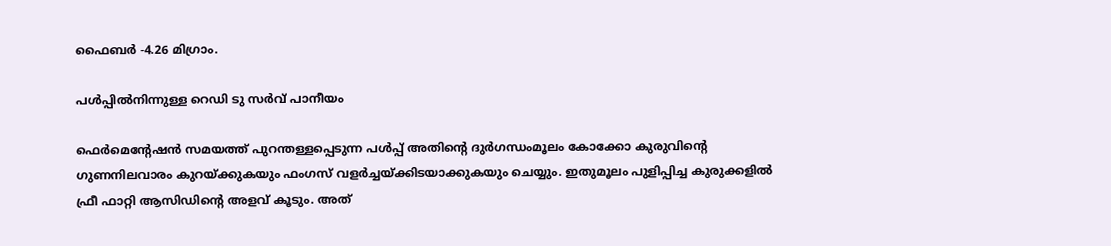ഫൈബർ -4.26 മിഗ്രാം.

പൾപ്പിൽനിന്നുള്ള റെഡി ടു സർവ് പാനീയം

ഫെർമെന്റേഷൻ സമയത്ത് പുറന്തള്ളപ്പെടുന്ന പൾപ്പ് അതിന്റെ ദുർഗന്ധംമൂലം കോക്കോ കുരുവിന്റെ ഗുണനിലവാരം കുറയ്ക്കുകയും ഫംഗസ് വളർച്ചയ്ക്കിടയാക്കുകയും ചെയ്യും. ഇതുമൂലം പുളിപ്പിച്ച കുരുക്കളിൽ ഫ്രീ ഫാറ്റി ആസിഡിന്റെ അളവ് കൂടും. അത്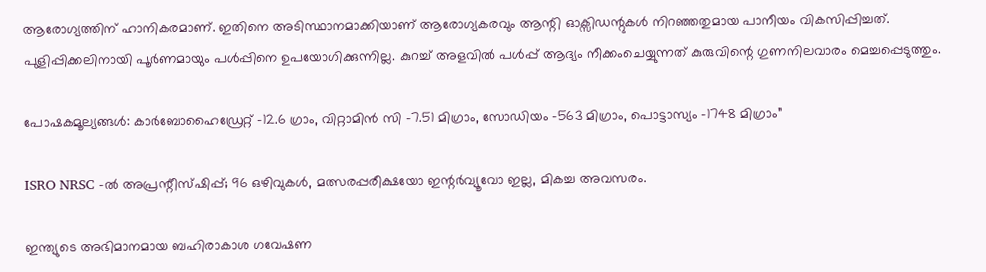ആരോഗ്യത്തിന് ഹാനികരമാണ്. ഇതിനെ അടിസ്ഥാനമാക്കിയാണ് ആരോഗ്യകരവും ആന്റി ഓക്സിഡന്റുകൾ നിറഞ്ഞതുമായ പാനീയം വികസിപ്പിച്ചത്. പുളിപ്പിക്കലിനായി പൂർണമായും പൾപ്പിനെ ഉപയോഗിക്കുന്നില്ല. കുറച്ച് അളവിൽ പൾപ്പ് ആദ്യം നീക്കംചെയ്യുന്നത് കുരുവിന്റെ ഗുണനിലവാരം മെച്ചപ്പെടുത്തും.

പോഷകമൂല്യങ്ങൾ: കാർബോഹൈഡ്രേറ്റ് -12.6 ഗ്രാം, വിറ്റാമിൻ സി -7.51 മിഗ്രാം, സോഡിയം -563 മിഗ്രാം, പൊട്ടാസ്യം -1748 മിഗ്രാം”

ISRO NRSC -ല്‍ അപ്രന്റീസ്ഷിപ്പ്; 96 ഒഴിവുകള്‍, മത്സരപ്പരീക്ഷയോ ഇന്റര്‍വ്യൂവോ ഇല്ല, മികച്ച അവസരം.

ഇന്ത്യുടെ അഭിമാനമായ ബഹിരാകാശ ഗവേഷണ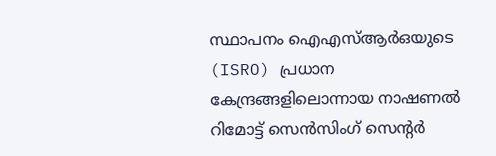സ്ഥാപനം ഐഎസ്ആർഒയുടെ (ISRO) പ്രധാന കേന്ദ്രങ്ങളിലൊന്നായ നാഷണൽ റിമോട്ട് സെൻസിംഗ് സെന്റർ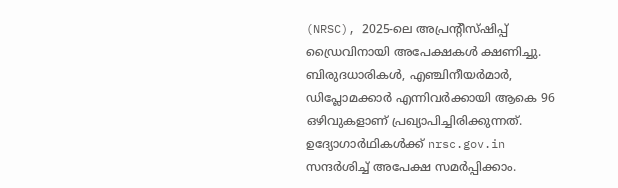(NRSC), 2025-ലെ അപ്രന്റീസ്ഷിപ്പ് ഡ്രൈവിനായി അപേക്ഷകൾ ക്ഷണിച്ചു. ബിരുദധാരികൾ, എഞ്ചിനീയർമാർ, ഡിപ്ലോമക്കാർ എന്നിവർക്കായി ആകെ 96 ഒഴിവുകളാണ് പ്രഖ്യാപിച്ചിരിക്കുന്നത്. ഉദ്യോഗാർഥികൾക്ക് nrsc.gov.in സന്ദർശിച്ച് അപേക്ഷ സമർപ്പിക്കാം.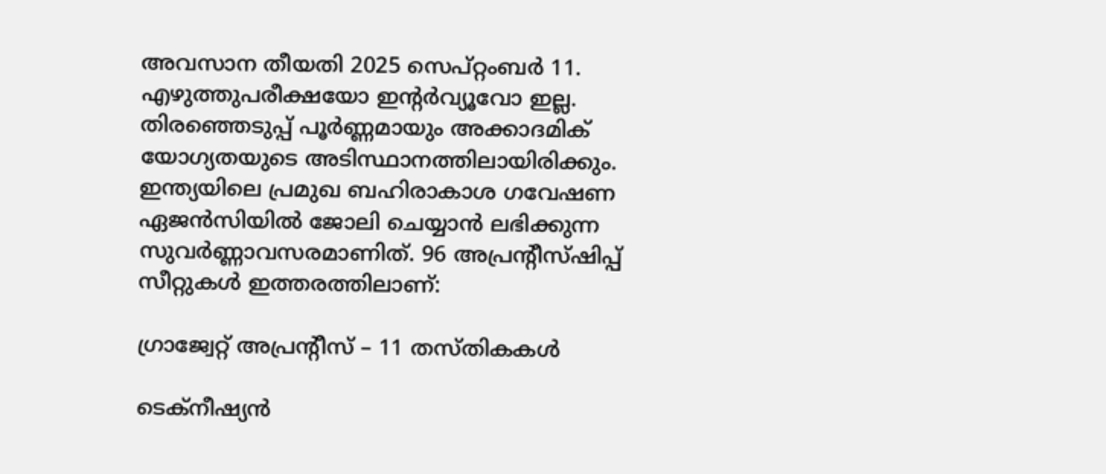അവസാന തീയതി 2025 സെപ്റ്റംബർ 11. എഴുത്തുപരീക്ഷയോ ഇന്റർവ്യൂവോ ഇല്ല. തിരഞ്ഞെടുപ്പ് പൂർണ്ണമായും അക്കാദമിക് യോഗ്യതയുടെ അടിസ്ഥാനത്തിലായിരിക്കും. ഇന്ത്യയിലെ പ്രമുഖ ബഹിരാകാശ ഗവേഷണ ഏജൻസിയിൽ ജോലി ചെയ്യാൻ ലഭിക്കുന്ന സുവർണ്ണാവസരമാണിത്. 96 അപ്രന്റീസ്ഷിപ്പ് സീറ്റുകൾ ഇത്തരത്തിലാണ്:

ഗ്രാജ്വേറ്റ് അപ്രന്റീസ് – 11 തസ്തികകൾ

ടെക്നീഷ്യൻ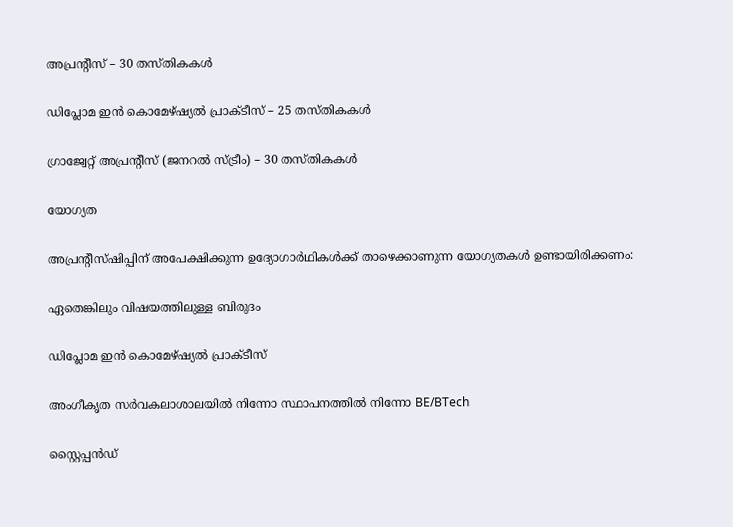അപ്രന്റീസ് – 30 തസ്തികകൾ

ഡിപ്ലോമ ഇൻ കൊമേഴ്ഷ്യൽ പ്രാക്ടീസ് – 25 തസ്തികകൾ

ഗ്രാജ്വേറ്റ് അപ്രന്റീസ് (ജനറൽ സ്ട്രീം) – 30 തസ്തികകൾ

യോഗ്യത

അപ്രന്റീസ്ഷിപ്പിന് അപേക്ഷിക്കുന്ന ഉദ്യോഗാർഥികൾക്ക് താഴെക്കാണുന്ന യോഗ്യതകൾ ഉണ്ടായിരിക്കണം:

ഏതെങ്കിലും വിഷയത്തിലുള്ള ബിരുദം

ഡിപ്ലോമ ഇൻ കൊമേഴ്ഷ്യൽ പ്രാക്ടീസ്

അംഗീകൃത സർവകലാശാലയിൽ നിന്നോ സ്ഥാപനത്തിൽ നിന്നോ BE/BTech

സ്റ്റൈപ്പൻഡ്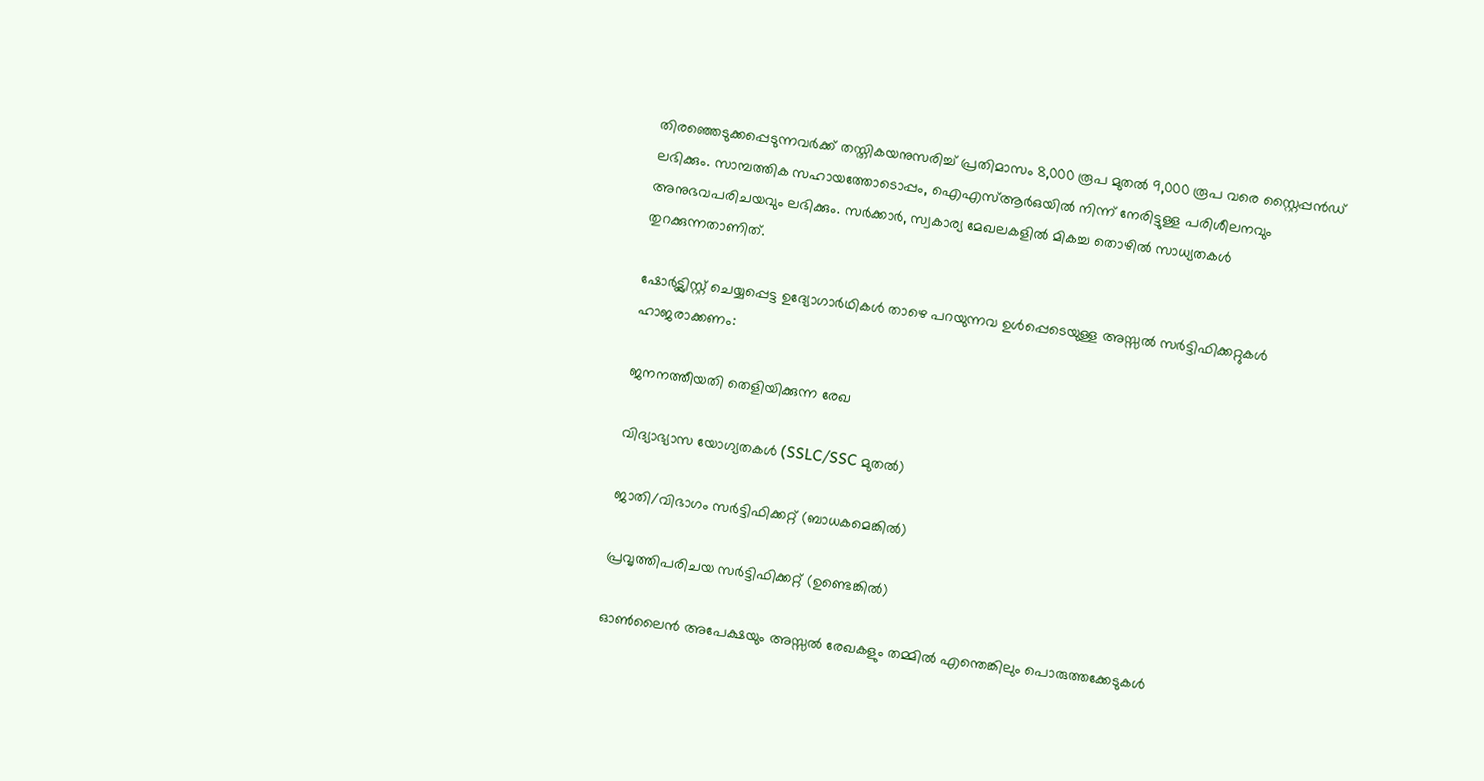തിരഞ്ഞെടുക്കപ്പെടുന്നവർക്ക് തസ്തികയനുസരിച്ച് പ്രതിമാസം 8,000 രൂപ മുതൽ 9,000 രൂപ വരെ സ്റ്റൈപ്പൻഡ് ലഭിക്കും. സാമ്പത്തിക സഹായത്തോടൊപ്പം, ഐഎസ്ആർഒയിൽ നിന്ന് നേരിട്ടുള്ള പരിശീലനവും അനുഭവപരിചയവും ലഭിക്കും. സർക്കാർ, സ്വകാര്യ മേഖലകളിൽ മികച്ച തൊഴിൽ സാധ്യതകൾ തുറക്കുന്നതാണിത്.

ഷോർട്ട്ലിസ്റ്റ് ചെയ്യപ്പെട്ട ഉദ്യോഗാർഥികൾ താഴെ പറയുന്നവ ഉൾപ്പെടെയുള്ള അസ്സൽ സർട്ടിഫിക്കറ്റുകൾ ഹാജരാക്കണം:

ജനനത്തീയതി തെളിയിക്കുന്ന രേഖ

വിദ്യാഭ്യാസ യോഗ്യതകൾ (SSLC/SSC മുതൽ)

ജാതി/വിഭാഗം സർട്ടിഫിക്കറ്റ് (ബാധകമെങ്കിൽ)

പ്രവൃത്തിപരിചയ സർട്ടിഫിക്കറ്റ് (ഉണ്ടെങ്കിൽ)

ഓൺലൈൻ അപേക്ഷയും അസ്സൽ രേഖകളും തമ്മിൽ എന്തെങ്കിലും പൊരുത്തക്കേടുകൾ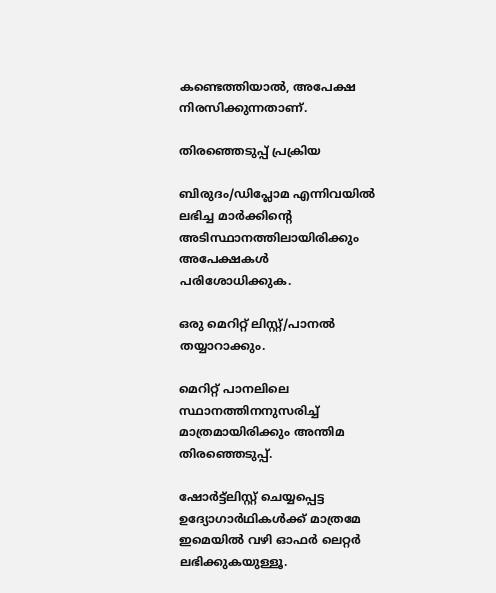കണ്ടെത്തിയാൽ, അപേക്ഷ നിരസിക്കുന്നതാണ്.

തിരഞ്ഞെടുപ്പ് പ്രക്രിയ

ബിരുദം/ഡിപ്ലോമ എന്നിവയിൽ ലഭിച്ച മാർക്കിന്റെ അടിസ്ഥാനത്തിലായിരിക്കും അപേക്ഷകൾ പരിശോധിക്കുക.

ഒരു മെറിറ്റ് ലിസ്റ്റ്/പാനൽ തയ്യാറാക്കും.

മെറിറ്റ് പാനലിലെ സ്ഥാനത്തിനനുസരിച്ച് മാത്രമായിരിക്കും അന്തിമ തിരഞ്ഞെടുപ്പ്.

ഷോർട്ട്ലിസ്റ്റ് ചെയ്യപ്പെട്ട ഉദ്യോഗാർഥികൾക്ക് മാത്രമേ ഇമെയിൽ വഴി ഓഫർ ലെറ്റർ ലഭിക്കുകയുള്ളൂ.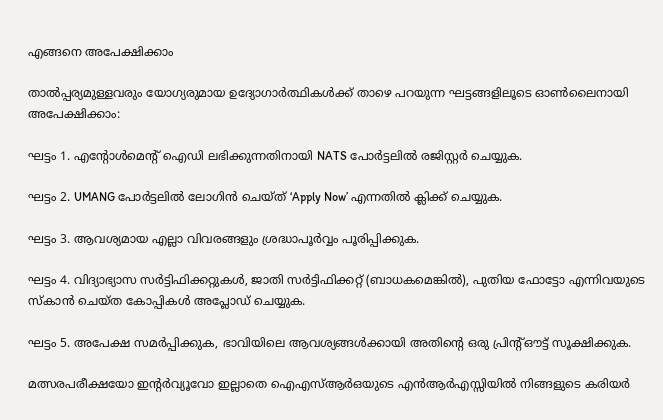എങ്ങനെ അപേക്ഷിക്കാം

താൽപ്പര്യമുള്ളവരും യോഗ്യരുമായ ഉദ്യോഗാർത്ഥികൾക്ക് താഴെ പറയുന്ന ഘട്ടങ്ങളിലൂടെ ഓൺലൈനായി അപേക്ഷിക്കാം:

ഘട്ടം 1. എന്റോൾമെന്റ് ഐഡി ലഭിക്കുന്നതിനായി NATS പോർട്ടലിൽ രജിസ്റ്റർ ചെയ്യുക.

ഘട്ടം 2. UMANG പോർട്ടലിൽ ലോഗിൻ ചെയ്ത് ‘Apply Now’ എന്നതിൽ ക്ലിക്ക് ചെയ്യുക.

ഘട്ടം 3. ആവശ്യമായ എല്ലാ വിവരങ്ങളും ശ്രദ്ധാപൂർവ്വം പൂരിപ്പിക്കുക.

ഘട്ടം 4. വിദ്യാഭ്യാസ സർട്ടിഫിക്കറ്റുകൾ, ജാതി സർട്ടിഫിക്കറ്റ് (ബാധകമെങ്കിൽ), പുതിയ ഫോട്ടോ എന്നിവയുടെ സ്കാൻ ചെയ്ത കോപ്പികൾ അപ്ലോഡ് ചെയ്യുക.

ഘട്ടം 5. അപേക്ഷ സമർപ്പിക്കുക, ഭാവിയിലെ ആവശ്യങ്ങൾക്കായി അതിന്റെ ഒരു പ്രിന്റ്ഔട്ട് സൂക്ഷിക്കുക.

മത്സരപരീക്ഷയോ ഇന്റർവ്യൂവോ ഇല്ലാതെ ഐഎസ്ആർഒയുടെ എൻആർഎസ്സിയിൽ നിങ്ങളുടെ കരിയർ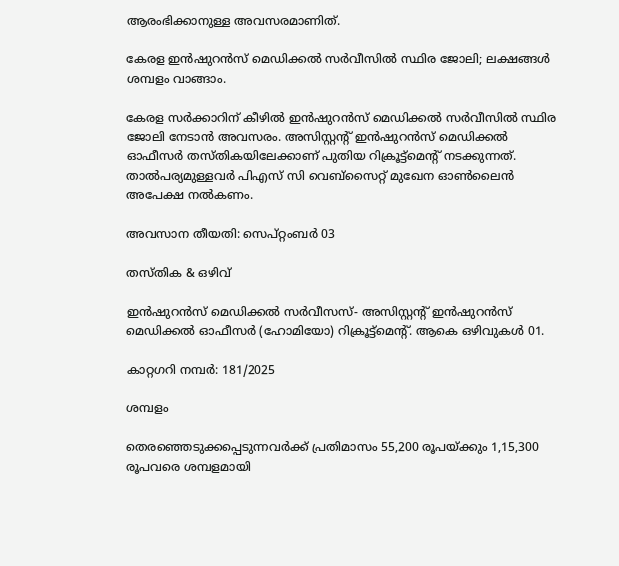ആരംഭിക്കാനുള്ള അവസരമാണിത്.

കേരള ഇന്‍ഷുറന്‍സ് മെഡിക്കല്‍ സര്‍വീസില്‍ സ്ഥിര ജോലി; ലക്ഷങ്ങള്‍ ശമ്പളം വാങ്ങാം.

കേരള സര്‍ക്കാറിന് കീഴില്‍ ഇന്‍ഷുറന്‍സ് മെഡിക്കല്‍ സര്‍വീസില്‍ സ്ഥിര ജോലി നേടാന്‍ അവസരം. അസിസ്റ്റന്റ് ഇന്‍ഷുറന്‍സ് മെഡിക്കല്‍ ഓഫീസര്‍ തസ്തികയിലേക്കാണ് പുതിയ റിക്രൂട്ട്‌മെന്റ് നടക്കുന്നത്. താല്‍പര്യമുള്ളവര്‍ പിഎസ് സി വെബ്‌സൈറ്റ് മുഖേന ഓണ്‍ലൈന്‍ അപേക്ഷ നല്‍കണം.

അവസാന തീയതി: സെപ്റ്റംബര്‍ 03

തസ്തിക & ഒഴിവ്

ഇന്‍ഷുറന്‍സ് മെഡിക്കല്‍ സര്‍വീസസ്- അസിസ്റ്റന്റ് ഇന്‍ഷുറന്‍സ് മെഡിക്കല്‍ ഓഫീസര്‍ (ഹോമിയോ) റിക്രൂട്ട്‌മെന്റ്. ആകെ ഒഴിവുകള്‍ 01.

കാറ്റഗറി നമ്പര്‍: 181/2025

ശമ്പളം

തെരഞ്ഞെടുക്കപ്പെടുന്നവര്‍ക്ക് പ്രതിമാസം 55,200 രൂപയ്ക്കും 1,15,300 രൂപവരെ ശമ്പളമായി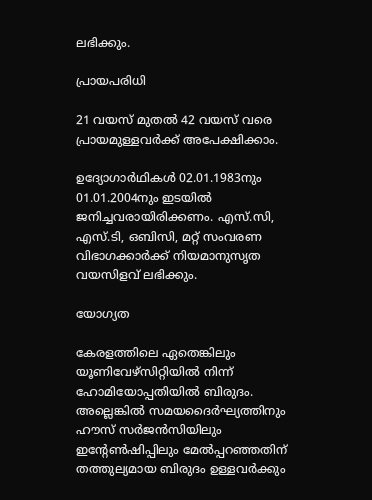ലഭിക്കും.

പ്രായപരിധി

21 വയസ് മുതല്‍ 42 വയസ് വരെ പ്രായമുള്ളവര്‍ക്ക് അപേക്ഷിക്കാം.

ഉദ്യോഗാര്‍ഥികള്‍ 02.01.1983നും 01.01.2004നും ഇടയില്‍ ജനിച്ചവരായിരിക്കണം. എസ്.സി, എസ്.ടി, ഒബിസി, മറ്റ് സംവരണ വിഭാഗക്കാര്‍ക്ക് നിയമാനുസൃത വയസിളവ് ലഭിക്കും.

യോഗ്യത

കേരളത്തിലെ ഏതെങ്കിലും യൂണിവേഴ്‌സിറ്റിയില്‍ നിന്ന് ഹോമിയോപ്പതിയില്‍ ബിരുദം. അല്ലെങ്കില്‍ സമയദൈര്‍ഘ്യത്തിനും ഹൗസ് സര്‍ജന്‍സിയിലും ഇന്റേണ്‍ഷിപ്പിലും മേല്‍പ്പറഞ്ഞതിന് തത്തുല്യമായ ബിരുദം ഉള്ളവര്‍ക്കും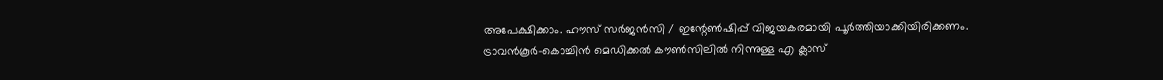അപേക്ഷിക്കാം. ഹൗസ് സര്‍ജന്‍സി / ഇന്റേണ്‍ഷിപ്പ് വിജയകരമായി പൂര്‍ത്തിയാക്കിയിരിക്കണം. ട്രാവന്‍കൂര്‍-കൊച്ചിന്‍ മെഡിക്കല്‍ കൗണ്‍സിലില്‍ നിന്നുള്ള എ ക്ലാസ്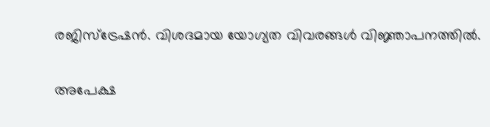രജിസ്‌ട്രേഷന്‍. വിശദമായ യോഗ്യത വിവരങ്ങള്‍ വിജ്ഞാപനത്തില്‍.

അപേക്ഷ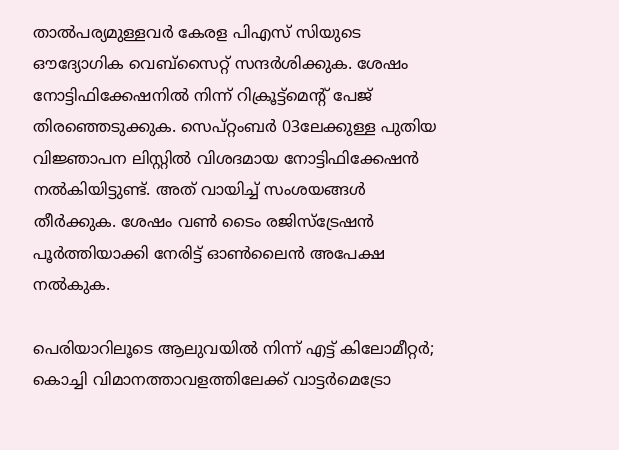താല്‍പര്യമുള്ളവര്‍ കേരള പിഎസ് സിയുടെ ഔദ്യോഗിക വെബ്‌സൈറ്റ് സന്ദര്‍ശിക്കുക. ശേഷം നോട്ടിഫിക്കേഷനില്‍ നിന്ന് റിക്രൂട്ട്‌മെന്റ് പേജ് തിരഞ്ഞെടുക്കുക. സെപ്റ്റംബര്‍ 03ലേക്കുള്ള പുതിയ വിജ്ഞാപന ലിസ്റ്റില്‍ വിശദമായ നോട്ടിഫിക്കേഷന്‍ നല്‍കിയിട്ടുണ്ട്. അത് വായിച്ച് സംശയങ്ങള്‍ തീര്‍ക്കുക. ശേഷം വണ്‍ ടൈം രജിസ്‌ട്രേഷന്‍ പൂര്‍ത്തിയാക്കി നേരിട്ട് ഓണ്‍ലൈന്‍ അപേക്ഷ നല്‍കുക.

പെരിയാറിലൂടെ ആലുവയില്‍ നിന്ന് എട്ട് കിലോമീറ്റര്‍; കൊച്ചി വിമാനത്താവളത്തിലേക്ക് വാട്ടര്‍മെട്രോ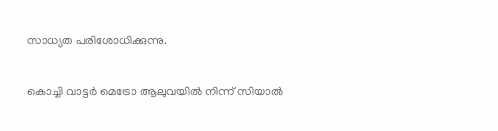സാധ്യത പരിശോധിക്കുന്നു.

കൊച്ചി വാട്ടര്‍ മെട്രോ ആലുവയില്‍ നിന്ന് സിയാല്‍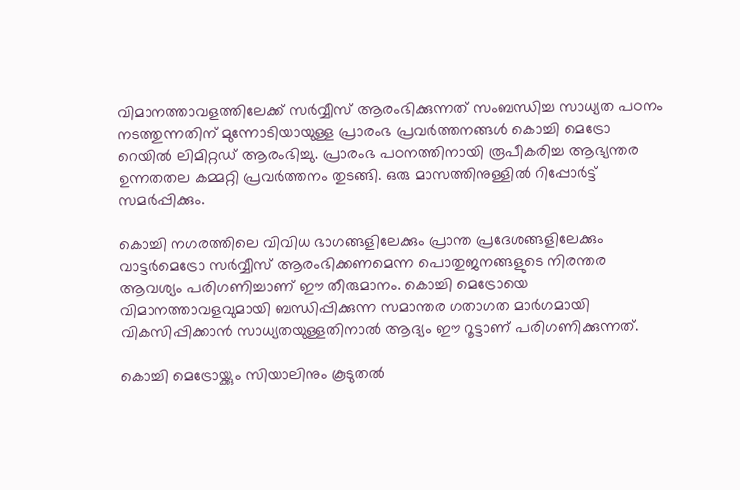വിമാനത്താവളത്തിലേക്ക് സര്‍വ്വീസ് ആരംഭിക്കുന്നത് സംബന്ധിച്ച സാധ്യത പഠനം നടത്തുന്നതിന് മുന്നോടിയായുള്ള പ്രാരംഭ പ്രവര്‍ത്തനങ്ങള്‍ കൊച്ചി മെട്രോ റെയില്‍ ലിമിറ്റഡ് ആരംഭിച്ചു. പ്രാരംഭ പഠനത്തിനായി രൂപീകരിച്ച ആഭ്യന്തര ഉന്നതതല കമ്മറ്റി പ്രവര്‍ത്തനം തുടങ്ങി. ഒരു മാസത്തിനുള്ളില്‍ റിപ്പോര്‍ട്ട് സമര്‍പ്പിക്കും.

കൊച്ചി നഗരത്തിലെ വിവിധ ഭാഗങ്ങളിലേക്കും പ്രാന്ത പ്രദേശങ്ങളിലേക്കും വാട്ടര്‍മെട്രോ സര്‍വ്വീസ് ആരംഭിക്കണമെന്ന പൊതുജനങ്ങളുടെ നിരന്തര ആവശ്യം പരിഗണിച്ചാണ് ഈ തീരുമാനം. കൊച്ചി മെട്രോയെ വിമാനത്താവളവുമായി ബന്ധിപ്പിക്കുന്ന സമാന്തര ഗതാഗത മാര്‍ഗമായി വികസിപ്പിക്കാന്‍ സാധ്യതയുള്ളതിനാല്‍ ആദ്യം ഈ റൂട്ടാണ് പരിഗണിക്കുന്നത്.

കൊച്ചി മെട്രോയ്ക്കും സിയാലിനും കൂടുതല്‍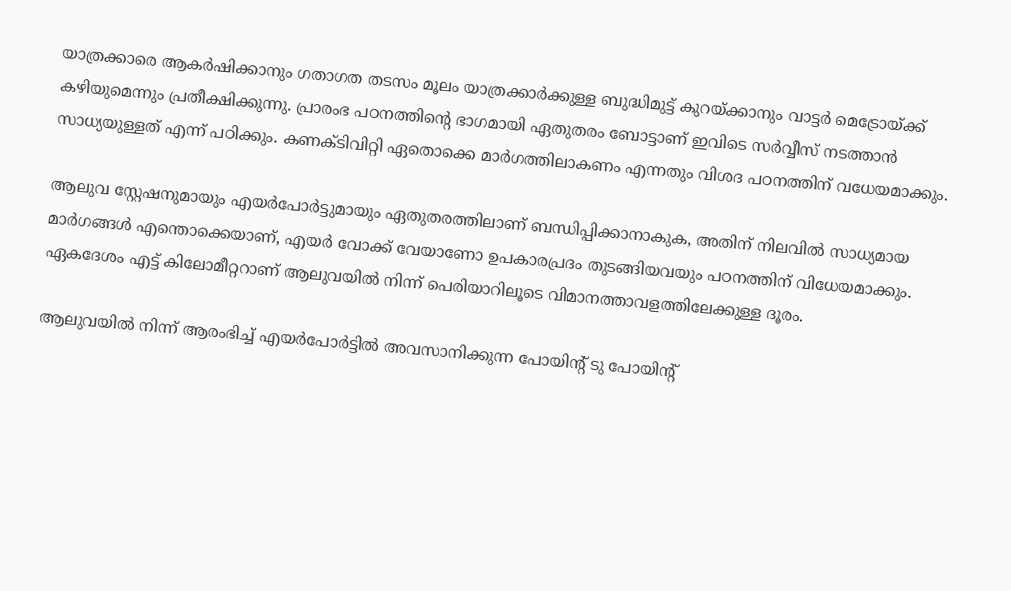യാത്രക്കാരെ ആകര്‍ഷിക്കാനും ഗതാഗത തടസം മൂലം യാത്രക്കാര്‍ക്കുള്ള ബുദ്ധിമുട്ട് കുറയ്ക്കാനും വാട്ടര്‍ മെട്രോയ്ക്ക് കഴിയുമെന്നും പ്രതീക്ഷിക്കുന്നു. പ്രാരംഭ പഠനത്തിന്റെ ഭാഗമായി ഏതുതരം ബോട്ടാണ് ഇവിടെ സര്‍വ്വീസ് നടത്താന്‍ സാധ്യയുള്ളത് എന്ന് പഠിക്കും. കണക്ടിവിറ്റി ഏതൊക്കെ മാര്‍ഗത്തിലാകണം എന്നതും വിശദ പഠനത്തിന് വധേയമാക്കും.

ആലുവ സ്റ്റേഷനുമായും എയര്‍പോര്‍ട്ടുമായും ഏതുതരത്തിലാണ് ബന്ധിപ്പിക്കാനാകുക, അതിന് നിലവില്‍ സാധ്യമായ മാര്‍ഗങ്ങള്‍ എന്തൊക്കെയാണ്, എയര്‍ വോക്ക് വേയാണോ ഉപകാരപ്രദം തുടങ്ങിയവയും പഠനത്തിന് വിധേയമാക്കും. ഏകദേശം എട്ട് കിലോമീറ്ററാണ് ആലുവയില്‍ നിന്ന് പെരിയാറിലൂടെ വിമാനത്താവളത്തിലേക്കുള്ള ദൂരം.

ആലുവയില്‍ നിന്ന് ആരംഭിച്ച് എയര്‍പോര്‍ട്ടില്‍ അവസാനിക്കുന്ന പോയിന്റ് ടു പോയിന്റ്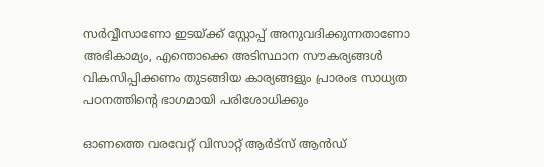സര്‍വ്വീസാണോ ഇടയ്ക്ക് സ്റ്റോപ്പ് അനുവദിക്കുന്നതാണോ അഭികാമ്യം, എന്തൊക്കെ അടിസ്ഥാന സൗകര്യങ്ങള്‍ വികസിപ്പിക്കണം തുടങ്ങിയ കാര്യങ്ങളും പ്രാരംഭ സാധ്യത പഠനത്തിന്റെ ഭാഗമായി പരിശോധിക്കും

ഓണത്തെ വരവേറ്റ് വിസാറ്റ് ആർട്സ് ആൻഡ്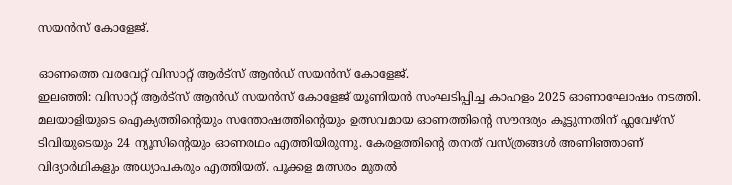സയൻസ് കോളേജ്.

ഓണത്തെ വരവേറ്റ് വിസാറ്റ് ആർട്സ് ആൻഡ് സയൻസ് കോളേജ്.
ഇലഞ്ഞി: വിസാറ്റ് ആർട്സ് ആൻഡ് സയൻസ് കോളേജ് യൂണിയൻ സംഘടിപ്പിച്ച കാഹളം 2025 ഓണാഘോഷം നടത്തി. മലയാളിയുടെ ഐക്യത്തിന്റെയും സന്തോഷത്തിന്റെയും ഉത്സവമായ ഓണത്തിൻ്റെ സൗന്ദര്യം കൂട്ടുന്നതിന് ഫ്ലവേഴ്സ് ടിവിയുടെയും 24 ന്യൂസിൻ്റെയും ഓണരഥം എത്തിയിരുന്നു. കേരളത്തിന്റെ തനത് വസ്ത്രങ്ങൾ അണിഞ്ഞാണ് വിദ്യാർഥികളും അധ്യാപകരും എത്തിയത്. പൂക്കള മത്സരം മുതൽ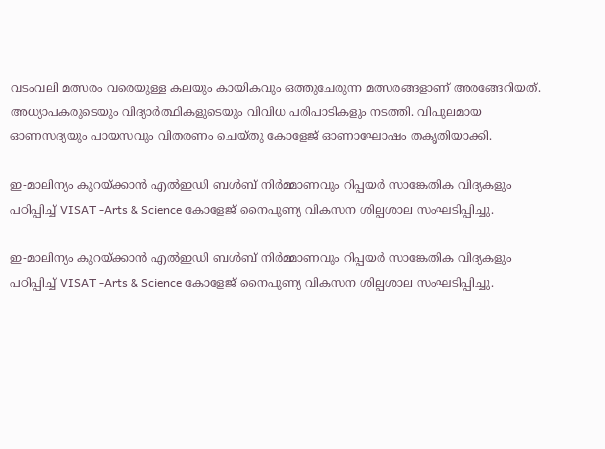വടംവലി മത്സരം വരെയുള്ള കലയും കായികവും ഒത്തുചേരുന്ന മത്സരങ്ങളാണ് അരങ്ങേറിയത്. അധ്യാപകരുടെയും വിദ്യാർത്ഥികളുടെയും വിവിധ പരിപാടികളും നടത്തി. വിപുലമായ ഓണസദ്യയും പായസവും വിതരണം ചെയ്തു കോളേജ് ഓണാഘോഷം തകൃതിയാക്കി.

ഇ-മാലിന്യം കുറയ്ക്കാൻ എൽഇഡി ബൾബ് നിർമ്മാണവും റിപ്പയർ സാങ്കേതിക വിദ്യകളും പഠിപ്പിച്ച് VISAT -Arts & Science കോളേജ് നൈപുണ്യ വികസന ശില്പശാല സംഘടിപ്പിച്ചു.

ഇ-മാലിന്യം കുറയ്ക്കാൻ എൽഇഡി ബൾബ് നിർമ്മാണവും റിപ്പയർ സാങ്കേതിക വിദ്യകളും പഠിപ്പിച്ച് VISAT -Arts & Science കോളേജ് നൈപുണ്യ വികസന ശില്പശാല സംഘടിപ്പിച്ചു.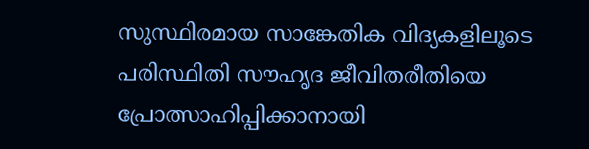സുസ്ഥിരമായ സാങ്കേതിക വിദ്യകളിലൂടെ പരിസ്ഥിതി സൗഹൃദ ജീവിതരീതിയെ പ്രോത്സാഹിപ്പിക്കാനായി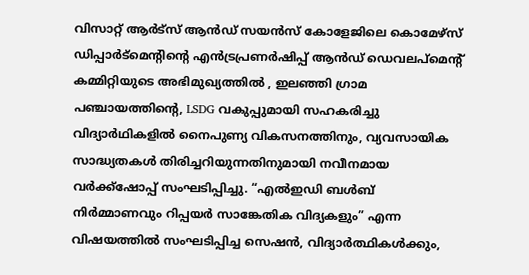വിസാറ്റ് ആർട്സ് ആൻഡ് സയൻസ് കോളേജിലെ കൊമേഴ്‌സ് ഡിപ്പാർട്മെന്റിന്റെ എൻട്രപ്രണർഷിപ്പ് ആൻഡ് ഡെവലപ്‌മെന്റ് കമ്മിറ്റിയുടെ അഭിമുഖ്യത്തിൽ , ഇലഞ്ഞി ഗ്രാമ പഞ്ചായത്തിന്റെ, LSDG വകുപ്പുമായി സഹകരിച്ചു വിദ്യാർഥികളിൽ നൈപുണ്യ വികസനത്തിനും, വ്യവസായിക സാദ്ധ്യതകൾ തിരിച്ചറിയുന്നതിനുമായി നവീനമായ വർക്ക്‌ഷോപ്പ് സംഘടിപ്പിച്ചു. “എൽഇഡി ബൾബ് നിർമ്മാണവും റിപ്പയർ സാങ്കേതിക വിദ്യകളും” എന്ന വിഷയത്തിൽ സംഘടിപ്പിച്ച സെഷൻ, വിദ്യാർത്ഥികൾക്കും,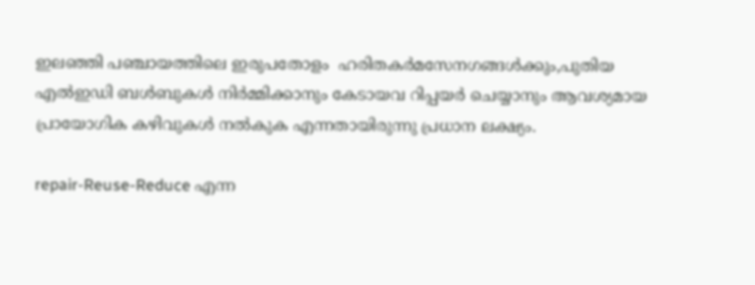ഇലഞ്ഞി പഞ്ചായത്തിലെ ഇരുപതോളം  ഹരിതകർമസേനഗങ്ങൾക്കും,പുതിയ എൽഇഡി ബൾബുകൾ നിർമ്മിക്കാനും കേടായവ റിപ്പയർ ചെയ്യാനും ആവശ്യമായ പ്രായോഗിക കഴിവുകൾ നൽകുക എന്നതായിരുന്നു പ്രധാന ലക്ഷ്യം.

repair-Reuse-Reduce എന്ന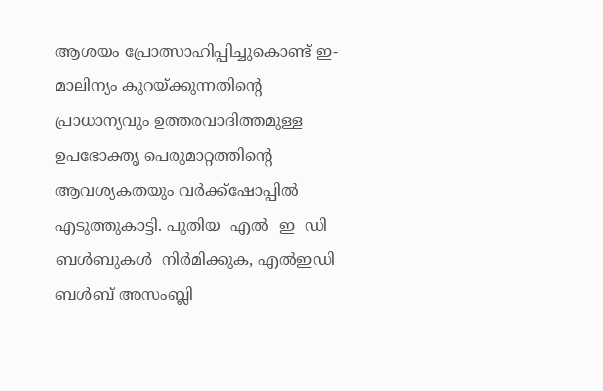ആശയം പ്രോത്സാഹിപ്പിച്ചുകൊണ്ട് ഇ-മാലിന്യം കുറയ്ക്കുന്നതിന്റെ പ്രാധാന്യവും ഉത്തരവാദിത്തമുള്ള ഉപഭോക്തൃ പെരുമാറ്റത്തിന്റെ ആവശ്യകതയും വർക്ക്‌ഷോപ്പിൽ എടുത്തുകാട്ടി. പുതിയ  എൽ  ഇ  ഡി ബൾബുകൾ  നിർമിക്കുക, എൽഇഡി ബൾബ് അസംബ്ലി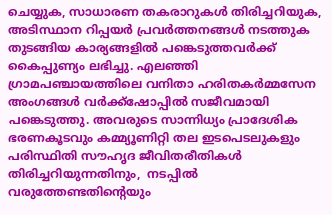ചെയ്യുക, സാധാരണ തകരാറുകൾ തിരിച്ചറിയുക, അടിസ്ഥാന റിപ്പയർ പ്രവർത്തനങ്ങൾ നടത്തുക തുടങ്ങിയ കാര്യങ്ങളിൽ പങ്കെടുത്തവർക്ക് കൈപ്പുണ്യം ലഭിച്ചു. എലഞ്ഞി ഗ്രാമപഞ്ചായത്തിലെ വനിതാ ഹരിതകർമ്മസേന അംഗങ്ങൾ വർക്ക്‌ഷോപ്പിൽ സജീവമായി പങ്കെടുത്തു. അവരുടെ സാന്നിധ്യം പ്രാദേശിക ഭരണകൂടവും കമ്മ്യൂണിറ്റി തല ഇടപെടലുകളും പരിസ്ഥിതി സൗഹൃദ ജീവിതരീതികൾ  തിരിച്ചറിയുന്നതിനും,  നടപ്പിൽ വരുത്തേണ്ടതിന്റെയും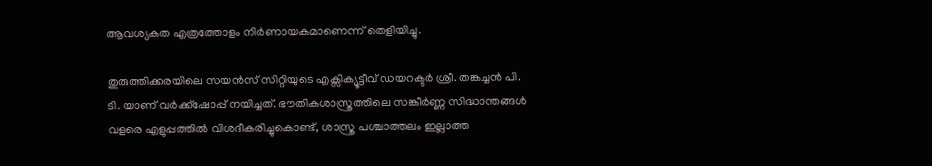ആവശ്യകത എത്രത്തോളം നിർണായകമാണെന്ന് തെളിയിച്ചു.

തുരുത്തിക്കരയിലെ സയൻസ് സിറ്റിയുടെ എക്സിക്യൂട്ടീവ് ഡയറക്ടർ ശ്രീ. തങ്കച്ചൻ പി. ടി. യാണ് വർക്ക്‌ഷോപ്പ് നയിച്ചത്. ഭൗതികശാസ്ത്രത്തിലെ സങ്കീർണ്ണ സിദ്ധാന്തങ്ങൾ വളരെ എളുപ്പത്തിൽ വിശദീകരിച്ചുകൊണ്ട്, ശാസ്ത്ര പശ്ചാത്തലം ഇല്ലാത്ത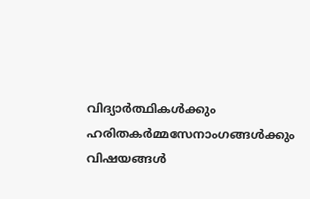വിദ്യാർത്ഥികൾക്കും ഹരിതകർമ്മസേനാംഗങ്ങൾക്കും വിഷയങ്ങൾ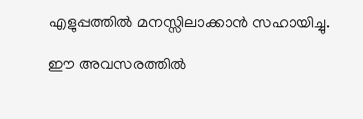എളുപ്പത്തിൽ മനസ്സിലാക്കാൻ സഹായിച്ചു.

ഈ അവസരത്തിൽ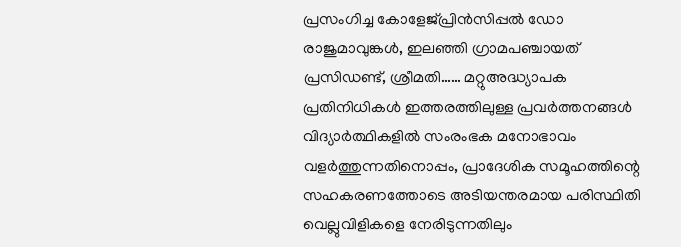പ്രസംഗിച്ച കോളേജ്പ്രിൻസിപ്പൽ ഡോ രാജുമാവുങ്കൾ, ഇലഞ്ഞി ഗ്രാമപഞ്ചായത് പ്രസിഡണ്ട്‌, ശ്രീമതി…… മറ്റുഅദ്ധ്യാപക പ്രതിനിധികൾ ഇത്തരത്തിലുള്ള പ്രവർത്തനങ്ങൾ വിദ്യാർത്ഥികളിൽ സംരംഭക മനോഭാവം വളർത്തുന്നതിനൊപ്പം, പ്രാദേശിക സമൂഹത്തിന്റെ സഹകരണത്തോടെ അടിയന്തരമായ പരിസ്ഥിതി വെല്ലുവിളികളെ നേരിടുന്നതിലും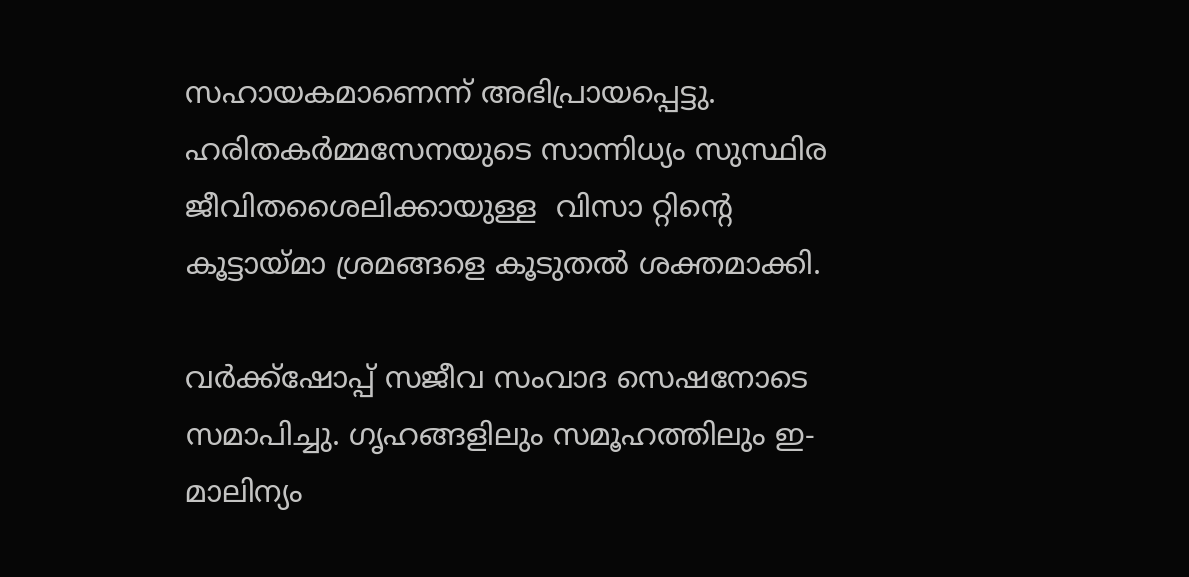സഹായകമാണെന്ന് അഭിപ്രായപ്പെട്ടു. ഹരിതകർമ്മസേനയുടെ സാന്നിധ്യം സുസ്ഥിര ജീവിതശൈലിക്കായുള്ള  വിസാ റ്റിന്റെ കൂട്ടായ്മാ ശ്രമങ്ങളെ കൂടുതൽ ശക്തമാക്കി.

വർക്ക്‌ഷോപ്പ് സജീവ സംവാദ സെഷനോടെ സമാപിച്ചു. ഗൃഹങ്ങളിലും സമൂഹത്തിലും ഇ-മാലിന്യം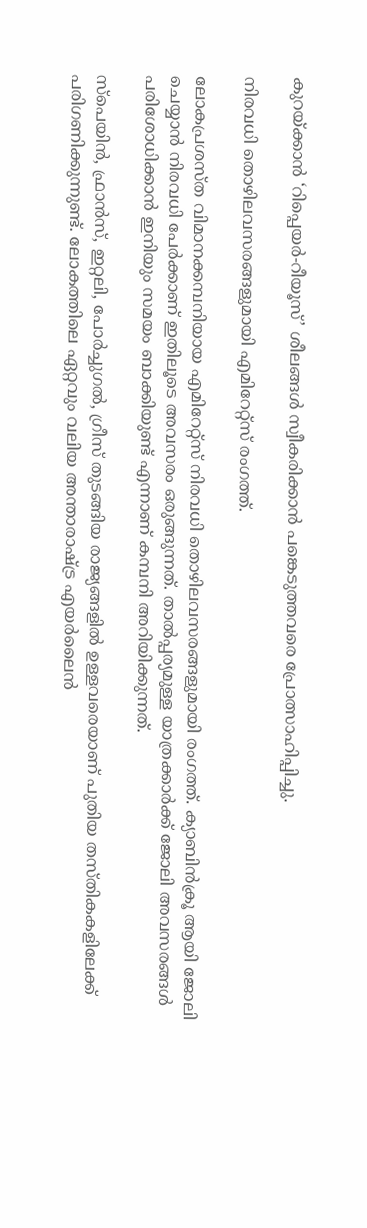കുറയ്ക്കാൻ ‘റിപ്പെയർ-റീയൂസ്’ ശീലങ്ങൾ സ്വീകരിക്കാൻ പങ്കെടുത്തവരെ പ്രോത്സാഹിപ്പിച്ചു.

നിരവധി തൊഴിലവസരങ്ങളുമായി എമിറേറ്റ്‌സ് രംഗത്ത്.

ലോകപ്രശസ്ത വിമാനക്കമ്പനിയായ എമിറേറ്റ്സ് നിരവധി തൊഴിലവസരങ്ങളുമായി രംഗത്ത്. ക്യാബിന്‍ക്രൂ ആയി ജോലി ചെയ്യാന്‍ നിരവധി പേര്‍ക്കാണ് ഇതിലൂടെ അവസരം ഒരുങ്ങുന്നത്. താല്‍പ്പര്യമുള്ള യാത്രക്കാര്‍ക്ക് ജോലി അവസരങ്ങള്‍ പരിശോധിക്കാന്‍ ഇനിയും സമയം ബാക്കിയുണ്ട് എന്നാണ് കമ്പനി അറിയിക്കുന്നത്.

സ്പെയിന്‍, ഫ്രാന്‍സ്, ഇറ്റലി, പോര്‍ച്ചുഗല്‍, ഗ്രീസ് തുടങ്ങിയ രാജ്യങ്ങളില്‍ ഉള്ളവരെയാണ് പുതിയ തസ്തികകളിലേക്ക് പരിഗണിക്കുന്നുണ്ട്. ലോകത്തിലെ ഏറ്റവും വലിയ അന്താരാഷ്ട്ര എയര്‍ലൈന്‍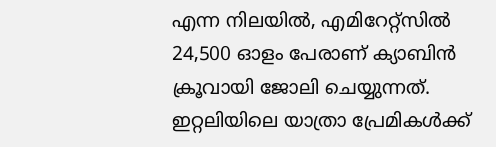എന്ന നിലയില്‍, എമിറേറ്റ്സില്‍ 24,500 ഓളം പേരാണ് ക്യാബിന്‍ ക്രൂവായി ജോലി ചെയ്യുന്നത്. ഇറ്റലിയിലെ യാത്രാ പ്രേമികള്‍ക്ക്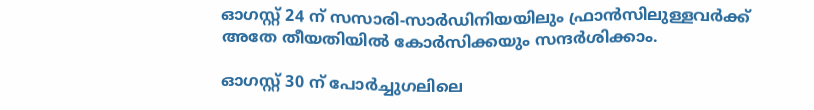ഓഗസ്റ്റ് 24 ന് സസാരി-സാര്‍ഡിനിയയിലും ഫ്രാന്‍സിലുള്ളവര്‍ക്ക് അതേ തീയതിയില്‍ കോര്‍സിക്കയും സന്ദര്‍ശിക്കാം.

ഓഗസ്റ്റ് 30 ന് പോര്‍ച്ചുഗലിലെ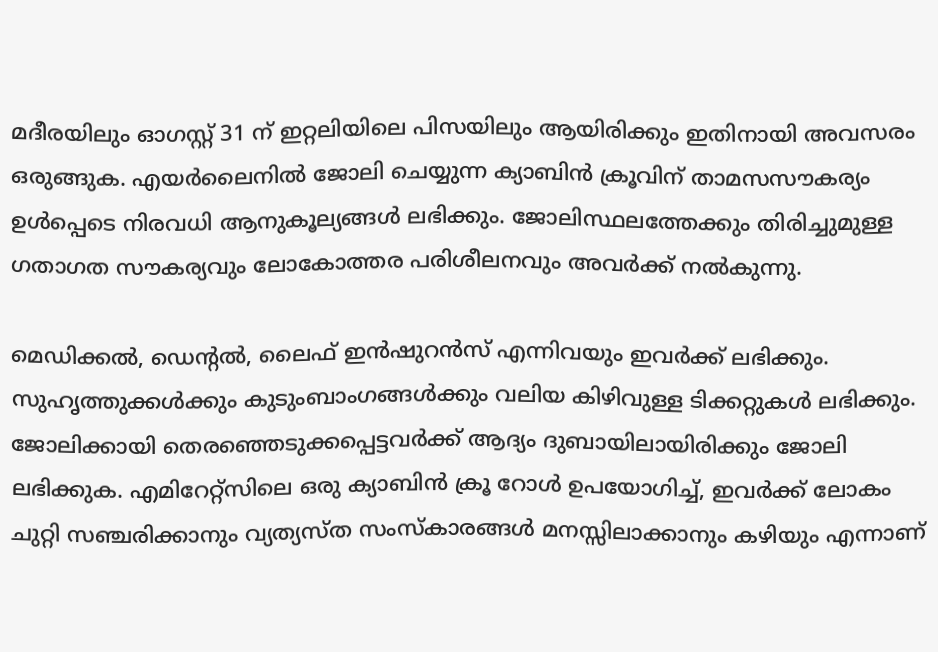മദീരയിലും ഓഗസ്റ്റ് 31 ന് ഇറ്റലിയിലെ പിസയിലും ആയിരിക്കും ഇതിനായി അവസരം ഒരുങ്ങുക. എയര്‍ലൈനില്‍ ജോലി ചെയ്യുന്ന ക്യാബിന്‍ ക്രൂവിന് താമസസൗകര്യം ഉള്‍പ്പെടെ നിരവധി ആനുകൂല്യങ്ങള്‍ ലഭിക്കും. ജോലിസ്ഥലത്തേക്കും തിരിച്ചുമുള്ള ഗതാഗത സൗകര്യവും ലോകോത്തര പരിശീലനവും അവര്‍ക്ക് നല്‍കുന്നു.

മെഡിക്കല്‍, ഡെന്റല്‍, ലൈഫ് ഇന്‍ഷുറന്‍സ് എന്നിവയും ഇവര്‍ക്ക് ലഭിക്കും. സുഹൃത്തുക്കള്‍ക്കും കുടുംബാംഗങ്ങള്‍ക്കും വലിയ കിഴിവുള്ള ടിക്കറ്റുകള്‍ ലഭിക്കും. ജോലിക്കായി തെരഞ്ഞെടുക്കപ്പെട്ടവര്‍ക്ക് ആദ്യം ദുബായിലായിരിക്കും ജോലി ലഭിക്കുക. എമിറേറ്റ്‌സിലെ ഒരു ക്യാബിന്‍ ക്രൂ റോള്‍ ഉപയോഗിച്ച്, ഇവര്‍ക്ക് ലോകം ചുറ്റി സഞ്ചരിക്കാനും വ്യത്യസ്ത സംസ്‌കാരങ്ങള്‍ മനസ്സിലാക്കാനും കഴിയും എന്നാണ്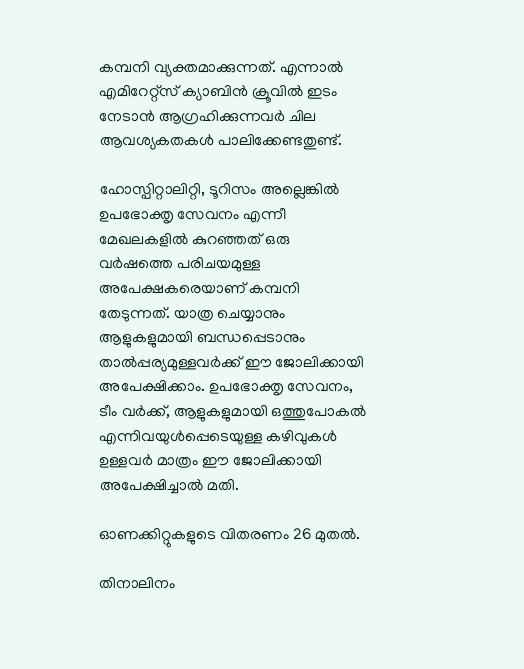കമ്പനി വ്യക്തമാക്കുന്നത്. എന്നാല്‍ എമിറേറ്റ്സ് ക്യാബിന്‍ ക്രൂവില്‍ ഇടം നേടാന്‍ ആഗ്രഹിക്കുന്നവര്‍ ചില ആവശ്യകതകള്‍ പാലിക്കേണ്ടതുണ്ട്.

ഹോസ്പിറ്റാലിറ്റി, ടൂറിസം അല്ലെങ്കില്‍ ഉപഭോക്തൃ സേവനം എന്നീ മേഖലകളില്‍ കുറഞ്ഞത് ഒരു വര്‍ഷത്തെ പരിചയമുള്ള അപേക്ഷകരെയാണ് കമ്പനി തേടുന്നത്. യാത്ര ചെയ്യാനും ആളുകളുമായി ബന്ധപ്പെടാനും താല്‍പ്പര്യമുള്ളവര്‍ക്ക് ഈ ജോലിക്കായി അപേക്ഷിക്കാം. ഉപഭോക്തൃ സേവനം, ടീം വര്‍ക്ക്, ആളുകളുമായി ഒത്തുപോകല്‍ എന്നിവയുള്‍പ്പെടെയുള്ള കഴിവുകള്‍ ഉള്ളവര്‍ മാത്രം ഈ ജോലിക്കായി അപേക്ഷിച്ചാല്‍ മതി.

ഓണക്കിറ്റുകളുടെ വിതരണം 26 മുതൽ.

തിനാലിനം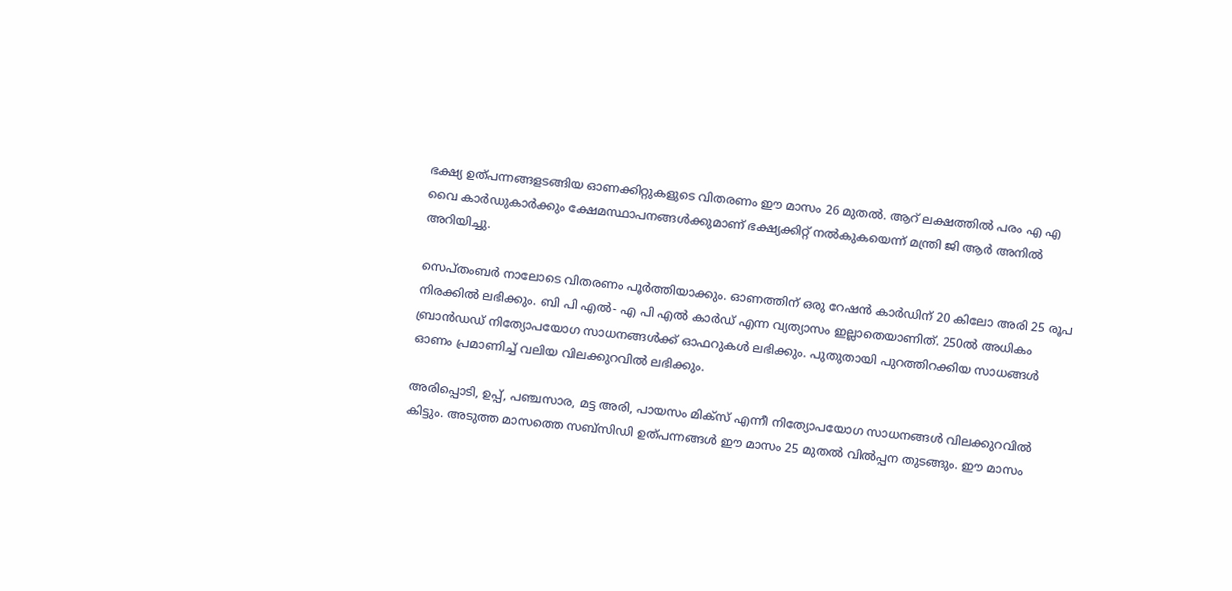ഭക്ഷ്യ ഉത്പന്നങ്ങളടങ്ങിയ ഓണക്കിറ്റുകളുടെ വിതരണം ഈ മാസം 26 മുതൽ. ആറ് ലക്ഷത്തിൽ പരം എ എ വൈ കാർഡുകാർക്കും ക്ഷേമസ്ഥാപനങ്ങൾക്കുമാണ് ഭക്ഷ്യക്കിറ്റ് നൽകുകയെന്ന് മന്ത്രി ജി ആർ അനിൽ അറിയിച്ചു.

സെപ്തംബർ നാലോടെ വിതരണം പൂർത്തിയാക്കും. ഓണത്തിന് ഒരു റേഷൻ കാർഡിന് 20 കിലോ അരി 25 രൂപ നിരക്കിൽ ലഭിക്കും. ബി പി എൽ- എ പി എൽ കാർഡ് എന്ന വ്യത്യാസം ഇല്ലാതെയാണിത്. 250ൽ അധികം ബ്രാൻഡഡ് നിത്യോപയോഗ സാധനങ്ങൾക്ക് ഓഫറുകൾ ലഭിക്കും. പുതുതായി പുറത്തിറക്കിയ സാധങ്ങൾ ഓണം പ്രമാണിച്ച് വലിയ വിലക്കുറവിൽ ലഭിക്കും.

അരിപ്പൊടി, ഉപ്പ്, പഞ്ചസാര, മട്ട അരി, പായസം മിക്സ്‌ എന്നീ നിത്യോപയോഗ സാധനങ്ങൾ വിലക്കുറവിൽ കിട്ടും. അടുത്ത മാസത്തെ സബ്സിഡി ഉത്പന്നങ്ങൾ ഈ മാസം 25 മുതൽ വിൽപ്പന തുടങ്ങും. ഈ മാസം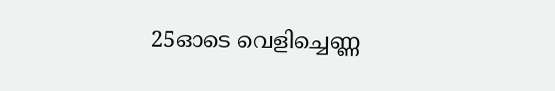25ഓടെ വെളിച്ചെണ്ണ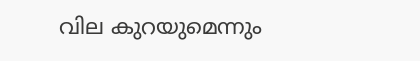വില കുറയുമെന്നും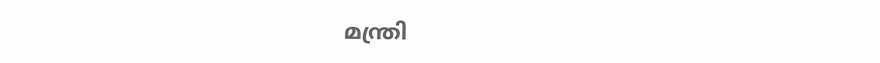മന്ത്രി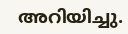അറിയിച്ചു.